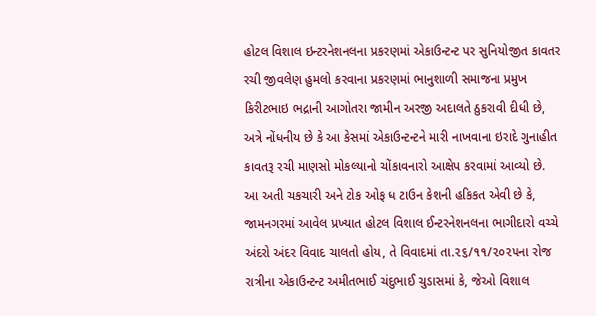હોટલ વિશાલ ઇન્ટરનેશનલના પ્રકરણમાં એકાઉન્ટન્ટ પર સુનિયોજીત કાવતર રચી જીવલેણ હુમલો કરવાના પ્રકરણમાં ભાનુશાળી સમાજના પ્રમુખ કિરીટભાઇ ભદ્રાની આગોતરા જામીન અરજી અદાલતે ઠુકરાવી દીધી છે, અત્રે નોંધનીય છે કે આ કેસમાં એકાઉન્ટન્ટને મારી નાખવાના ઇરાદે ગુનાહીત કાવતરૂ રચી માણસો મોકલ્યાનો ચોંકાવનારો આક્ષેપ કરવામાં આવ્યો છે.
આ અતી ચકચારી અને ટોક ઓફ ધ ટાઉન કેશની હકિકત એવી છે કે, જામનગરમાં આવેલ પ્રખ્યાત હોટલ વિશાલ ઈન્ટરનેશનલના ભાગીદારો વચ્ચે અંદરો અંદર વિવાદ ચાલતો હોય, તે વિવાદમાં તા.૨૬/૧૧/૨૦૨૫ના રોજ રાત્રીના એકાઉન્ટન્ટ અમીતભાઈ ચંદુભાઈ ચુડાસમાં કે, જેઓ વિશાલ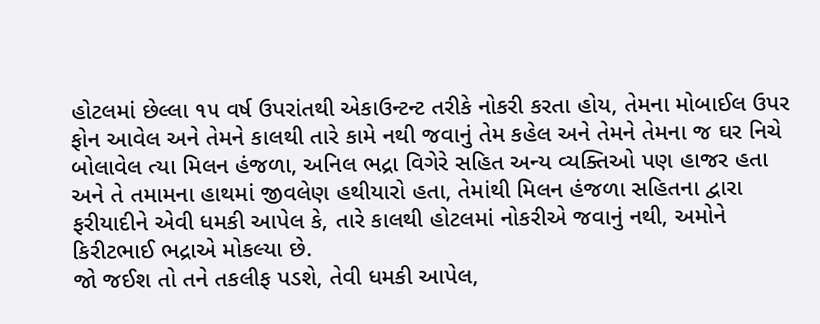હોટલમાં છેલ્લા ૧૫ વર્ષ ઉપરાંતથી એકાઉન્ટન્ટ તરીકે નોકરી કરતા હોય, તેમના મોબાઈલ ઉપર ફોન આવેલ અને તેમને કાલથી તારે કામે નથી જવાનું તેમ કહેલ અને તેમને તેમના જ ઘર નિચે બોલાવેલ ત્યા મિલન હંજળા, અનિલ ભદ્રા વિગેરે સહિત અન્ય વ્યક્તિઓ પણ હાજર હતા અને તે તમામના હાથમાં જીવલેણ હથીયારો હતા, તેમાંથી મિલન હંજળા સહિતના દ્વારા ફરીયાદીને એવી ધમકી આપેલ કે, તારે કાલથી હોટલમાં નોકરીએ જવાનું નથી, અમોને કિરીટભાઈ ભદ્રાએ મોકલ્યા છે.
જો જઈશ તો તને તકલીફ પડશે, તેવી ધમકી આપેલ,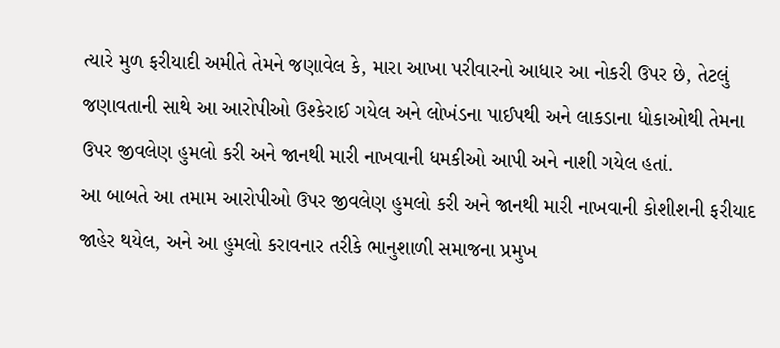ત્યારે મુળ ફરીયાદી અમીતે તેમને જણાવેલ કે, મારા આખા પરીવારનો આધાર આ નોકરી ઉપર છે, તેટલું જણાવતાની સાથે આ આરોપીઓ ઉશ્કેરાઈ ગયેલ અને લોખંડના પાઈપથી અને લાકડાના ધોકાઓથી તેમના ઉપર જીવલેણ હુમલો કરી અને જાનથી મારી નાખવાની ધમકીઓ આપી અને નાશી ગયેલ હતાં.
આ બાબતે આ તમામ આરોપીઓ ઉપર જીવલેણ હુમલો કરી અને જાનથી મારી નાખવાની કોશીશની ફરીયાદ જાહેર થયેલ, અને આ હુમલો કરાવનાર તરીકે ભાનુશાળી સમાજના પ્રમુખ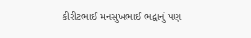કીરીટભાઈ મનસુખભાઈ ભદ્વાનું પણ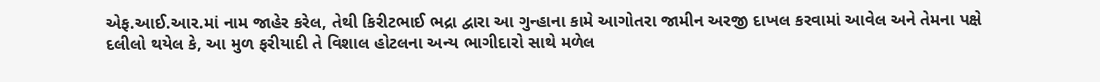એફ.આઈ.આર.માં નામ જાહેર કરેલ, તેથી કિરીટભાઈ ભદ્રા દ્વારા આ ગુન્હાના કામે આગોતરા જામીન અરજી દાખલ કરવામાં આવેલ અને તેમના પક્ષે દલીલો થયેલ કે, આ મુળ ફરીયાદી તે વિશાલ હોટલના અન્ય ભાગીદારો સાથે મળેલ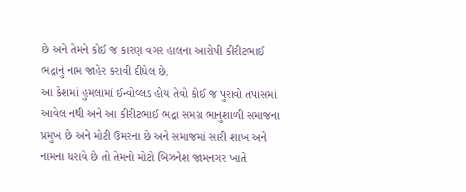છે અને તેમને કોઈ જ કારણ વગર હાલના આરોપી કીરીટભાઈ ભદ્રાનું નામ જાહેર કરાવી દીધેલ છે.
આ કેશમાં હુમલામાં ઈન્વોવ્લડ હોય તેવો કોઈ જ પુરાવો તપાસમાં આવેલ નથી અને આ કીરીટભાઈ ભદ્રા સમગ્ર ભાનુશાળી સમાજના પ્રમુખ છે અને મોટી ઉમરના છે અને સમાજમાં સારી શાખ અને નામના ધરાવે છે તો તેમનો મોટો બિઝનેશ જામનગર ખાતે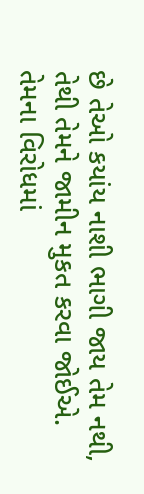છે તેઓ કયાંય નાશી ભાગી જાય તેમ નથી, તેથી તેમને જામીન મુકત કરવા જોઈએ.
તેમના વિરોધમાં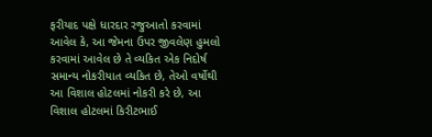ફરીયાદ પક્ષે ધારદાર રજુઆતો કરવામાં આવેલ કે, આ જેમના ઉપર જીવલેણ હુમલો કરવામાં આવેલ છે તે વ્યકિત એક નિદોર્ષ સમાન્ય નોકરીયાત વ્યકિત છે, તેઓ વર્ષોથી આ વિશાલ હોટલમાં નોકરી કરે છે, આ વિશાલ હોટલમાં કિરીટભાઈ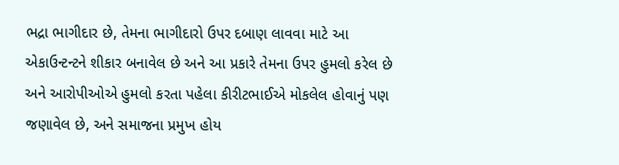ભદ્રા ભાગીદાર છે, તેમના ભાગીદારો ઉપર દબાણ લાવવા માટે આ એકાઉન્ટન્ટને શીકાર બનાવેલ છે અને આ પ્રકારે તેમના ઉપર હુમલો કરેલ છે અને આરોપીઓએ હુમલો કરતા પહેલા કીરીટભાઈએ મોકલેલ હોવાનું પણ જણાવેલ છે, અને સમાજના પ્રમુખ હોય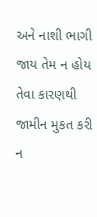અને નાશી ભાગી જાય તેમ ન હોય તેવા કારણથી જામીન મુકત કરી ન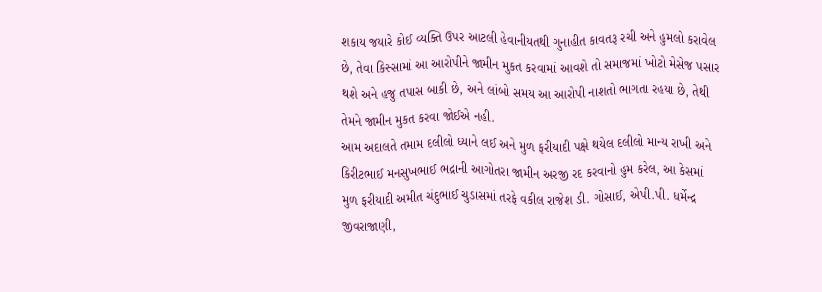શકાય જયારે કોઈ વ્યક્તિ ઉપર આટલી હેવાનીયતથી ગુનાહીત કાવતરૂ રચી અને હુમલો કરાવેલ છે, તેવા કિસ્સામાં આ આરોપીને જામીન મુકત કરવામાં આવશે તો સમાજમાં ખોટો મેસેજ પસાર થશે અને હજુ તપાસ બાકી છે, અને લાંબો સમય આ આરોપી નાશતો ભાગતા રહયા છે, તેથી તેમને જામીન મુકત કરવા જોઈએ નહી.
આમ અદાલતે તમામ દલીલો ધ્યાને લઈ અને મુળ ફરીયાદી પક્ષે થયેલ દલીલો માન્ય રાખી અને કિરીટભાઈ મનસુખભાઈ ભદ્રાની આગોતરા જામીન અરજી રદ કરવાનો હુમ કરેલ, આ કેસમાં મુળ ફરીયાદી અમીત ચંદુભાઈ ચુડાસમાં તરફે વકીલ રાજેશ ડી. ગોસાઈ, એપી.પી. ધર્મેન્દ્ર જીવરાજાણી,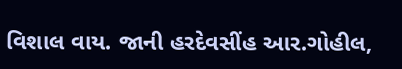વિશાલ વાય. જાની હરદેવસીંહ આર.ગોહીલ,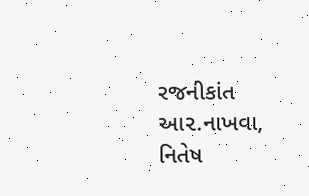રજનીકાંત આ૨.નાખવા, નિતેષ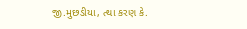જી.મુછડીયા, ત્થા કરણ કે.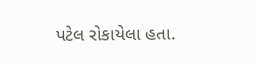પટેલ રોકાયેલા હતા.